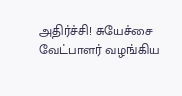அதிர்ச்சி! சுயேச்சை வேட்பாளர் வழங்கிய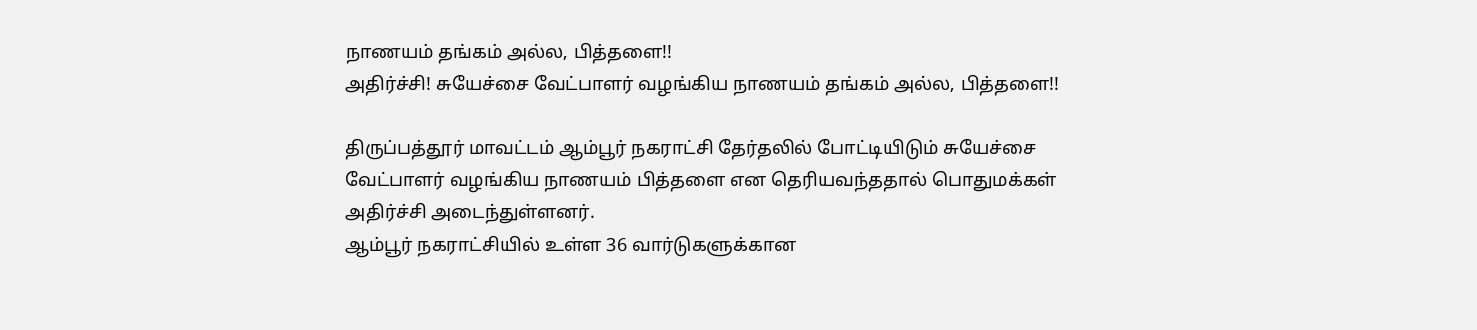நாணயம் தங்கம் அல்ல, பித்தளை!!
அதிர்ச்சி! சுயேச்சை வேட்பாளர் வழங்கிய நாணயம் தங்கம் அல்ல, பித்தளை!!

திருப்பத்தூர் மாவட்டம் ஆம்பூர் நகராட்சி தேர்தலில் போட்டியிடும் சுயேச்சை வேட்பாளர் வழங்கிய நாணயம் பித்தளை என தெரியவந்ததால் பொதுமக்கள் அதிர்ச்சி அடைந்துள்ளனர்.
ஆம்பூர் நகராட்சியில் உள்ள 36 வார்டுகளுக்கான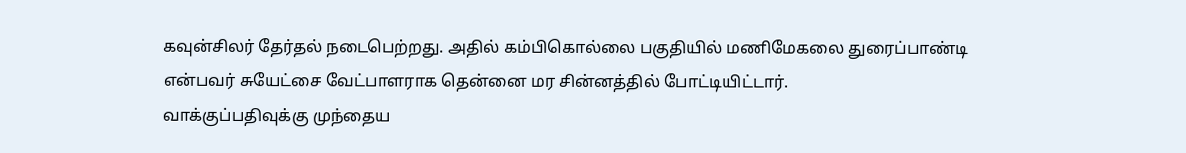கவுன்சிலர் தேர்தல் நடைபெற்றது. அதில் கம்பிகொல்லை பகுதியில் மணிமேகலை துரைப்பாண்டி என்பவர் சுயேட்சை வேட்பாளராக தென்னை மர சின்னத்தில் போட்டியிட்டார்.
வாக்குப்பதிவுக்கு முந்தைய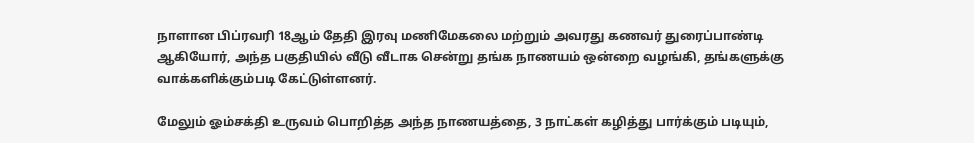நாளான பிப்ரவரி 18ஆம் தேதி இரவு மணிமேகலை மற்றும் அவரது கணவர் துரைப்பாண்டி ஆகியோர், அந்த பகுதியில் வீடு வீடாக சென்று தங்க நாணயம் ஒன்றை வழங்கி, தங்களுக்கு வாக்களிக்கும்படி கேட்டுள்ளனர்.

மேலும் ஓம்சக்தி உருவம் பொறித்த அந்த நாணயத்தை, 3 நாட்கள் கழித்து பார்க்கும் படியும்,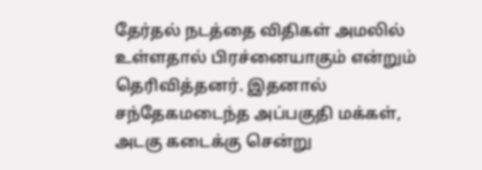தேர்தல் நடத்தை விதிகள் அமலில் உள்ளதால் பிரச்னையாகும் என்றும் தெரிவித்தனர். இதனால் சந்தேகமடைந்த அப்பகுதி மக்கள், அடகு கடைக்கு சென்று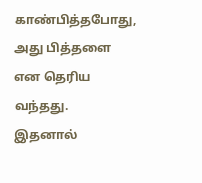காண்பித்தபோது, அது பித்தளை என தெரிய வந்தது.
இதனால்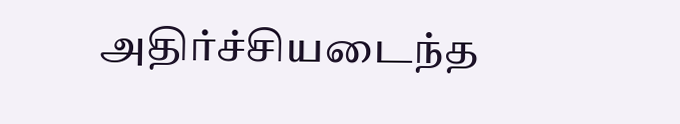அதிர்ச்சியடைந்த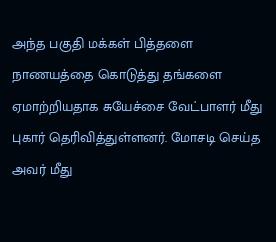அந்த பகுதி மக்கள் பித்தளை நாணயத்தை கொடுத்து தங்களை ஏமாற்றியதாக சுயேச்சை வேட்பாளர் மீது புகார் தெரிவித்துள்ளனர். மோசடி செய்த அவர் மீது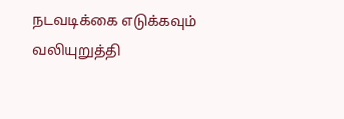நடவடிக்கை எடுக்கவும் வலியுறுத்தி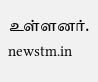உள்ளனர்.
newstm.in